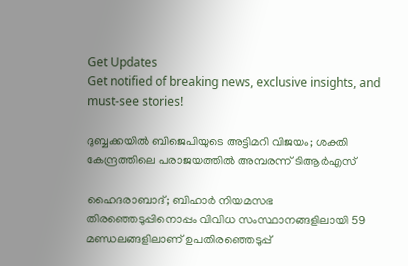Get Updates
Get notified of breaking news, exclusive insights, and must-see stories!

ദുബ്ബക്കയിൽ ബിജെപിയുടെ അട്ടിമറി വിജയം; ശക്തി കേന്ദ്രത്തിലെ പരാജയത്തിൽ അമ്പരന്ന് ടിആർഎസ്

ഹൈദരാബാദ്; ബിഹാർ നിയമസഭ തിരഞ്ഞെടുപ്പിനൊപ്പം വിവിധ സംസ്ഥാനങ്ങളിലായി 59 മണ്ഡലങ്ങളിലാണ് ഉപതിരഞ്ഞെടുപ്പ്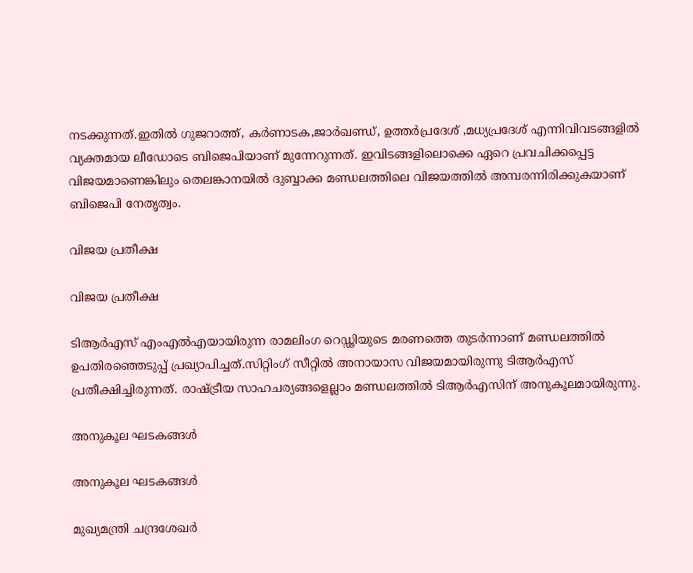നടക്കുന്നത്.ഇതിൽ ഗുജറാത്ത്, കർണാടക,ജാർഖണ്ഡ്, ഉത്തർപ്രദേശ് ,മധ്യപ്രദേശ് എന്നിവിവടങ്ങളിൽ വ്യക്തമായ ലീഡോടെ ബിജെപിയാണ് മുന്നേറുന്നത്. ഇവിടങ്ങളിലൊക്കെ ഏറെ പ്രവചിക്കപ്പെട്ട വിജയമാണെങ്കിലും തെലങ്കാനയിൽ ദുബ്ബാക്ക മണ്ഡലത്തിലെ വിജയത്തിൽ അമ്പരന്നിരിക്കുകയാണ് ബിജെപി നേതൃത്വം.

വിജയ പ്രതീക്ഷ

വിജയ പ്രതീക്ഷ

ടിആർഎസ് എംഎൽഎയായിരുന്ന രാമലിംഗ റെഡ്ഢിയുടെ മരണത്തെ തുടർന്നാണ് മണ്ഡലത്തിൽ ഉപതിരഞ്ഞെടുപ്പ് പ്രഖ്യാപിച്ചത്.സിറ്റിംഗ് സീറ്റിൽ അനായാസ വിജയമായിരുന്നു ടിആർഎസ് പ്രതീക്ഷിച്ചിരുന്നത്. രാഷ്ട്രീയ സാഹചര്യങ്ങളെല്ലാം മണ്ഡലത്തിൽ ടിആർഎസിന് അനുകൂലമായിരുന്നു.

അനുകൂല ഘടകങ്ങൾ

അനുകൂല ഘടകങ്ങൾ

മുഖ്യമന്ത്രി ചന്ദ്രശേഖർ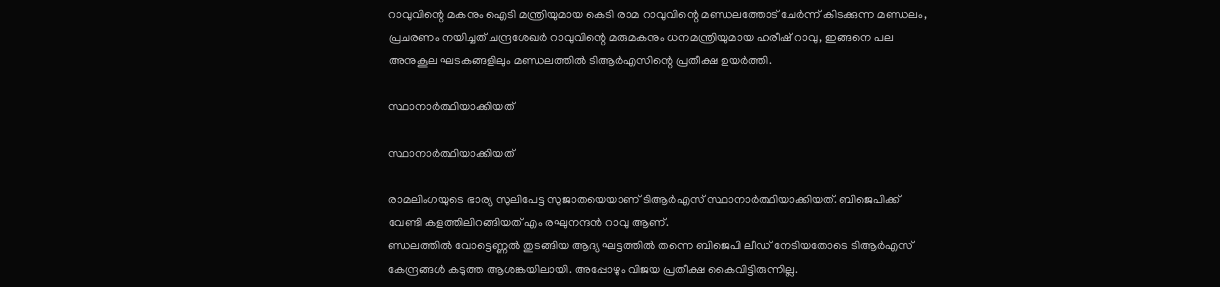റാവുവിന്റെ മകനും ഐടി മന്ത്രിയുമായ കെടി രാമ റാവുവിന്റെ മണ്ഡലത്തോട് ചേർന്ന് കിടക്കുന്ന മണ്ഡലം, പ്രചരണം നയിച്ചത് ചന്ദ്രശേഖർ റാവുവിന്റെ മരുമകനും ധനമന്ത്രിയുമായ ഹരീഷ് റാവു, ഇങ്ങനെ പല അനുകൂല ഘടകങ്ങളിലും മണ്ഡലത്തിൽ ടിആർഎസിന്റെ പ്രതീക്ഷ ഉയർത്തി.

സ്ഥാനാർത്ഥിയാക്കിയത്

സ്ഥാനാർത്ഥിയാക്കിയത്

രാമലിംഗയുടെ ഭാര്യ സുലിപേട്ട സുജാതയെയാണ് ടിആർഎസ് സ്ഥാനാർത്ഥിയാക്കിയത്. ബിജെപിക്ക് വേണ്ടി കളത്തിലിറങ്ങിയത് എം രഘുനന്ദന്‍ റാവു ആണ്.
ണ്ഡലത്തിൽ വോട്ടെണ്ണൽ തുടങ്ങിയ ആദ്യ ഘട്ടത്തിൽ തന്നെ ബിജെപി ലീഡ് നേടിയതോടെ ടിആർഎസ് കേന്ദ്രങ്ങൾ കടുത്ത ആശങ്കയിലായി. അപ്പോഴും വിജയ പ്രതീക്ഷ കൈവിട്ടിരുന്നില്ല.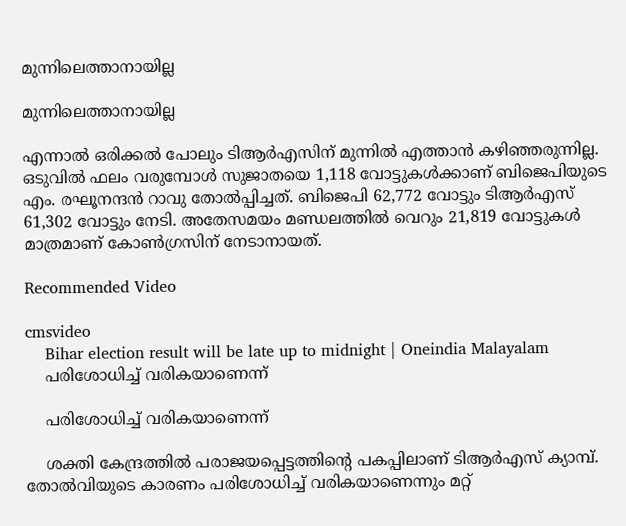മുന്നിലെത്താനായില്ല

മുന്നിലെത്താനായില്ല

എന്നാൽ ഒരിക്കൽ പോലും ടിആർഎസിന് മുന്നിൽ എത്താൻ കഴിഞ്ഞരുന്നില്ല. ഒടുവിൽ ഫലം വരുമ്പോൾ സുജാതയെ 1,118 വോട്ടുകൾക്കാണ് ബിജെപിയുടെ എം. രഘൂനന്ദൻ റാവു തോൽപ്പിച്ചത്. ബിജെപി 62,772 വോട്ടും ടിആർഎസ് 61,302 വോട്ടും നേടി. അതേസമയം മണ്ഡലത്തിൽ വെറും 21,819 വോട്ടുകൾ മാത്രമാണ് കോൺഗ്രസിന് നേടാനായത്.

Recommended Video

cmsvideo
    Bihar election result will be late up to midnight | Oneindia Malayalam
    പരിശോധിച്ച് വരികയാണെന്ന്

    പരിശോധിച്ച് വരികയാണെന്ന്

    ശക്തി കേന്ദ്രത്തിൽ പരാജയപ്പെട്ടത്തിന്റെ പകപ്പിലാണ് ടിആർഎസ് ക്യാമ്പ്. തോൽവിയുടെ കാരണം പരിശോധിച്ച് വരികയാണെന്നും മറ്റ്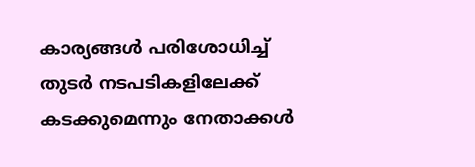കാര്യങ്ങൾ പരിശോധിച്ച് തുടർ നടപടികളിലേക്ക് കടക്കുമെന്നും നേതാക്കൾ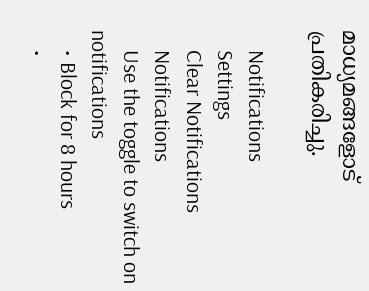മാധ്യമങ്ങളോട് പ്രതികരിച്ചു.

    Notifications
    Settings
    Clear Notifications
    Notifications
    Use the toggle to switch on notifications
    • Block for 8 hours
    •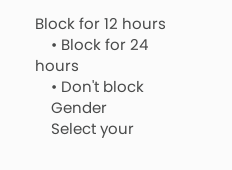Block for 12 hours
    • Block for 24 hours
    • Don't block
    Gender
    Select your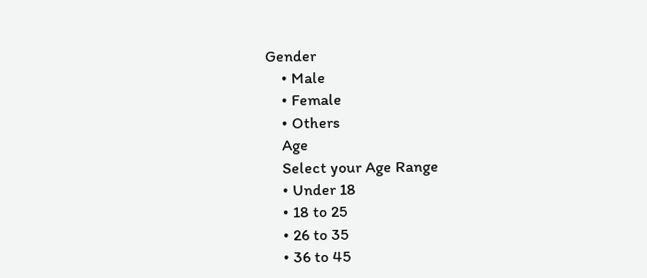Gender
    • Male
    • Female
    • Others
    Age
    Select your Age Range
    • Under 18
    • 18 to 25
    • 26 to 35
    • 36 to 45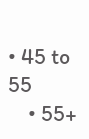• 45 to 55
    • 55+